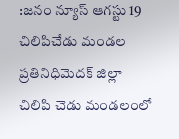:జనం న్యూస్ ఆగస్టు 19 చిలిపిచేడు మండల ప్రతినిధిమెదక్ జిల్లా చిలిపి చెడు మండలంలో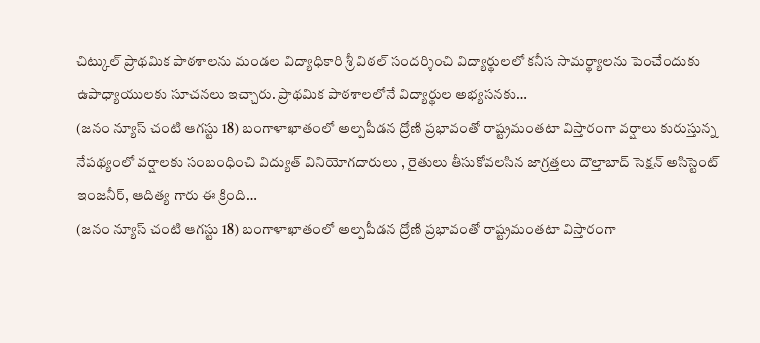చిట్కుల్ ప్రాథమిక పాఠశాలను మండల విద్యాధికారి శ్రీ విఠల్ సందర్శించి విద్యార్థులలో కనీస సామర్థ్యాలను పెంచేందుకు ఉపాధ్యాయులకు సూచనలు ఇచ్చారు. ప్రాథమిక పాఠశాలలోనే విద్యార్థుల అభ్యసనకు…
(జనం న్యూస్ చంటి ఆగస్టు 18) బంగాళాఖాతంలో అల్పపీడన ద్రోణి ప్రభావంతో రాష్ట్రమంతటా విస్తారంగా వర్షాలు కురుస్తున్న నేపథ్యంలో వర్షాలకు సంబంధించి విద్యుత్ వినియోగదారులు , రైతులు తీసుకోవలసిన జాగ్రత్తలు దౌల్తాబాద్ సెక్షన్ అసిస్టెంట్ ఇంజనీర్, ఆదిత్య గారు ఈ క్రింది…
(జనం న్యూస్ చంటి ఆగస్టు 18) బంగాళాఖాతంలో అల్పపీడన ద్రోణి ప్రభావంతో రాష్ట్రమంతటా విస్తారంగా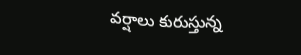వర్షాలు కురుస్తున్న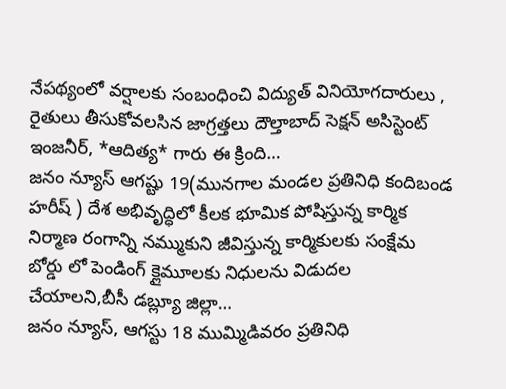నేపథ్యంలో వర్షాలకు సంబంధించి విద్యుత్ వినియోగదారులు , రైతులు తీసుకోవలసిన జాగ్రత్తలు దౌల్తాబాద్ సెక్షన్ అసిస్టెంట్ ఇంజనీర్, *ఆదిత్య* గారు ఈ క్రింది…
జనం న్యూస్ ఆగష్టు 19(మునగాల మండల ప్రతినిధి కందిబండ హరీష్ ) దేశ అభివృద్ధిలో కీలక భూమిక పోషిస్తున్న కార్మిక నిర్మాణ రంగాన్ని నమ్ముకుని జీవిస్తున్న కార్మికులకు సంక్షేమ బోర్డు లో పెండింగ్ క్లైమూలకు నిధులను విడుదల చేయాలని,బీసీ డబ్ల్యూ జిల్లా…
జనం న్యూస్, ఆగస్టు 18 ముమ్మిడివరం ప్రతినిధి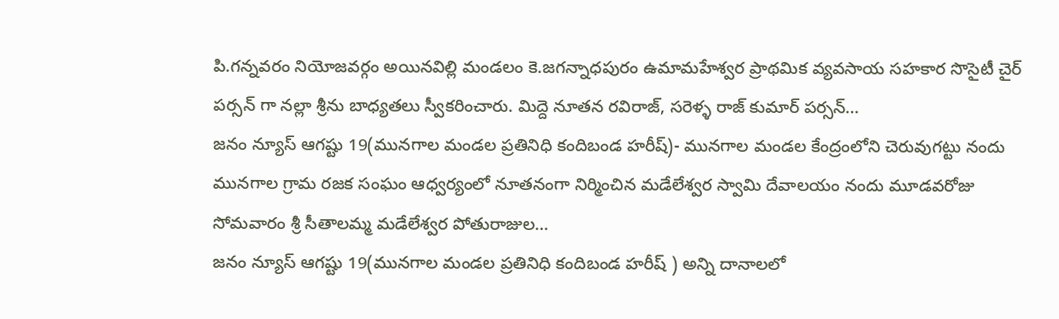పి.గన్నవరం నియోజవర్గం అయినవిల్లి మండలం కె.జగన్నాధపురం ఉమామహేశ్వర ప్రాథమిక వ్యవసాయ సహకార సొసైటీ చైర్ పర్సన్ గా నల్లా శ్రీను బాధ్యతలు స్వీకరించారు. మిద్దె నూతన రవిరాజ్, సరెళ్ళ రాజ్ కుమార్ పర్సన్…
జనం న్యూస్ ఆగష్టు 19(మునగాల మండల ప్రతినిధి కందిబండ హరీష్)- మునగాల మండల కేంద్రంలోని చెరువుగట్టు నందు మునగాల గ్రామ రజక సంఘం ఆధ్వర్యంలో నూతనంగా నిర్మించిన మడేలేశ్వర స్వామి దేవాలయం నందు మూడవరోజు సోమవారం శ్రీ సీతాలమ్మ మడేలేశ్వర పోతురాజుల…
జనం న్యూస్ ఆగష్టు 19(మునగాల మండల ప్రతినిధి కందిబండ హరీష్ ) అన్ని దానాలలో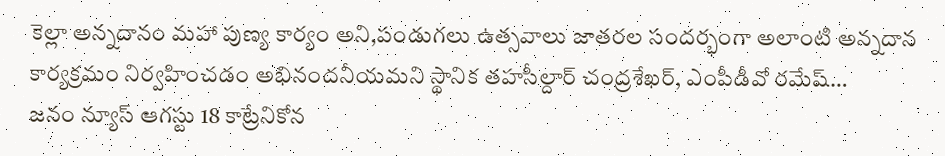కెల్లా అన్నదానం మహా పుణ్య కార్యం అని,పండుగలు ఉత్సవాలు జాతరల సందర్భంగా అలాంటి అన్నదాన కార్యక్రమం నిర్వహించడం అభినందనీయమని స్థానిక తహసీల్దార్ చంద్రశేఖర్, ఎంపీడీవో రమేష్…
జనం న్యూస్ ఆగస్టు 18 కాట్రేనికోన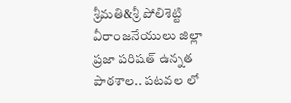శ్రీమతి&శ్రీ పోలిశెట్టి వీరాంజనేయులు జిల్లా ప్రజా పరిషత్ ఉన్నత పాఠశాల.. పటవల లో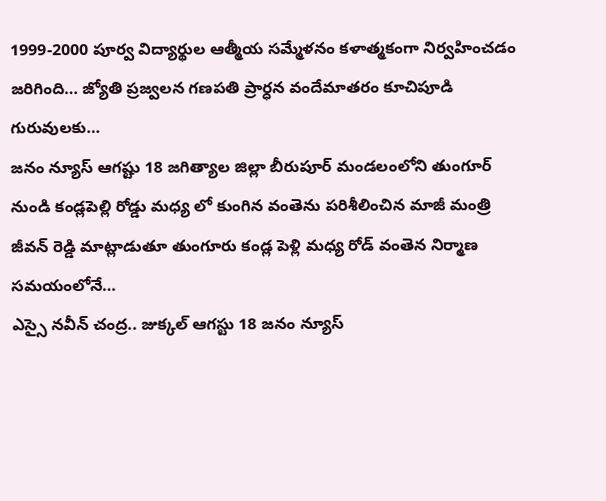1999-2000 పూర్వ విద్యార్థుల ఆత్మీయ సమ్మేళనం కళాత్మకంగా నిర్వహించడం జరిగింది… జ్యోతి ప్రజ్వలన గణపతి ప్రార్ధన వందేమాతరం కూచిపూడి గురువులకు…
జనం న్యూస్ ఆగష్టు 18 జగిత్యాల జిల్లా బీరుపూర్ మండలంలోని తుంగూర్ నుండి కండ్లపెల్లి రోడ్డు మధ్య లో కుంగిన వంతెను పరిశీలించిన మాజీ మంత్రి జీవన్ రెడ్డి మాట్లాడుతూ తుంగూరు కండ్ల పెళ్లి మధ్య రోడ్ వంతెన నిర్మాణ సమయంలోనే…
ఎస్సై నవీన్ చంద్ర.. జుక్కల్ ఆగస్టు 18 జనం న్యూస్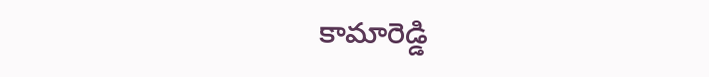కామారెడ్డి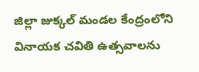జిల్లా జుక్కల్ మండల కేంద్రంలోని వినాయక చవితి ఉత్సవాలను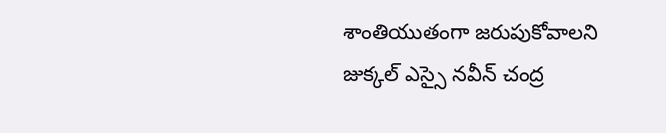శాంతియుతంగా జరుపుకోవాలని జుక్కల్ ఎస్సై నవీన్ చంద్ర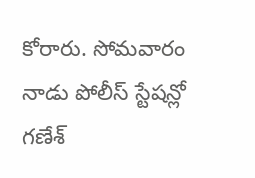కోరారు. సోమవారం నాడు పోలీస్ స్టేషన్లో గణేశ్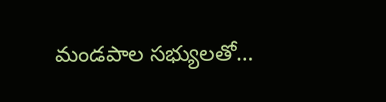మండపాల సభ్యులతో…